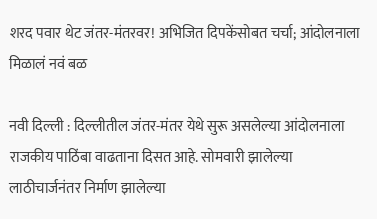शरद पवार थेट जंतर-मंतरवर! अभिजित दिपकेंसोबत चर्चा; आंदोलनाला मिळालं नवं बळ

नवी दिल्ली : दिल्लीतील जंतर-मंतर येथे सुरू असलेल्या आंदोलनाला राजकीय पाठिंबा वाढताना दिसत आहे. सोमवारी झालेल्या लाठीचार्जनंतर निर्माण झालेल्या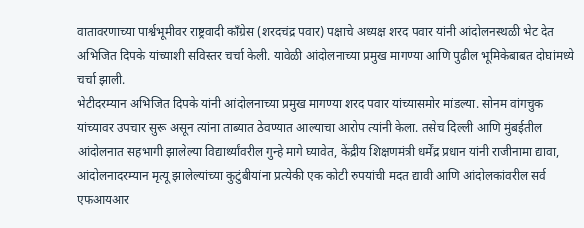वातावरणाच्या पार्श्वभूमीवर राष्ट्रवादी काँग्रेस (शरदचंद्र पवार) पक्षाचे अध्यक्ष शरद पवार यांनी आंदोलनस्थळी भेट देत अभिजित दिपके यांच्याशी सविस्तर चर्चा केली. यावेळी आंदोलनाच्या प्रमुख मागण्या आणि पुढील भूमिकेबाबत दोघांमध्ये चर्चा झाली.
भेटीदरम्यान अभिजित दिपके यांनी आंदोलनाच्या प्रमुख मागण्या शरद पवार यांच्यासमोर मांडल्या. सोनम वांगचुक यांच्यावर उपचार सुरू असून त्यांना ताब्यात ठेवण्यात आल्याचा आरोप त्यांनी केला. तसेच दिल्ली आणि मुंबईतील आंदोलनात सहभागी झालेल्या विद्यार्थ्यांवरील गुन्हे मागे घ्यावेत, केंद्रीय शिक्षणमंत्री धर्मेंद्र प्रधान यांनी राजीनामा द्यावा, आंदोलनादरम्यान मृत्यू झालेल्यांच्या कुटुंबीयांना प्रत्येकी एक कोटी रुपयांची मदत द्यावी आणि आंदोलकांवरील सर्व एफआयआर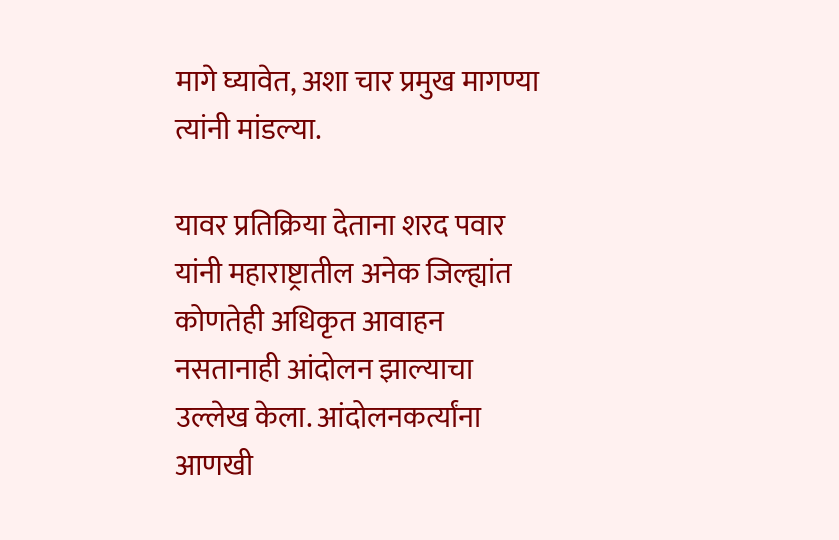मागे घ्यावेत, अशा चार प्रमुख मागण्या त्यांनी मांडल्या.

यावर प्रतिक्रिया देताना शरद पवार यांनी महाराष्ट्रातील अनेक जिल्ह्यांत कोणतेही अधिकृत आवाहन नसतानाही आंदोलन झाल्याचा उल्लेख केला. आंदोलनकर्त्यांना आणखी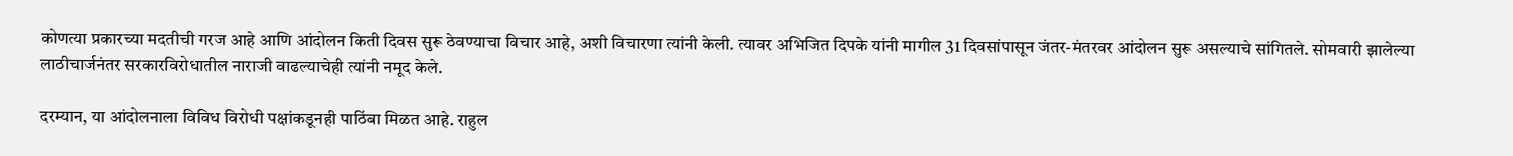कोणत्या प्रकारच्या मदतीची गरज आहे आणि आंदोलन किती दिवस सुरू ठेवण्याचा विचार आहे, अशी विचारणा त्यांनी केली. त्यावर अभिजित दिपके यांनी मागील 31 दिवसांपासून जंतर-मंतरवर आंदोलन सुरू असल्याचे सांगितले. सोमवारी झालेल्या लाठीचार्जनंतर सरकारविरोधातील नाराजी वाढल्याचेही त्यांनी नमूद केले.

दरम्यान, या आंदोलनाला विविध विरोधी पक्षांकडूनही पाठिंबा मिळत आहे. राहुल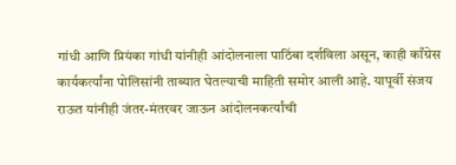गांधी आणि प्रियंका गांधी यांनीही आंदोलनाला पाठिंबा दर्शविला असून, काही काँग्रेस कार्यकर्त्यांना पोलिसांनी ताब्यात घेतल्याची माहिती समोर आली आहे. यापूर्वी संजय राऊत यांनीही जंतर-मंतरवर जाऊन आंदोलनकर्त्यांची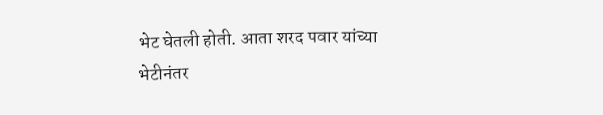भेट घेतली होती. आता शरद पवार यांच्या भेटीनंतर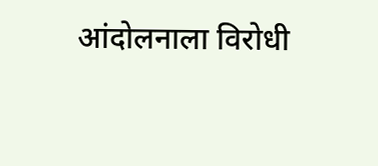आंदोलनाला विरोधी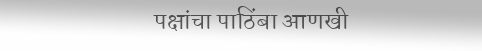पक्षांचा पाठिंबा आणखी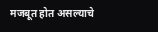मजबूत होत असल्याचे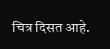चित्र दिसत आहे.